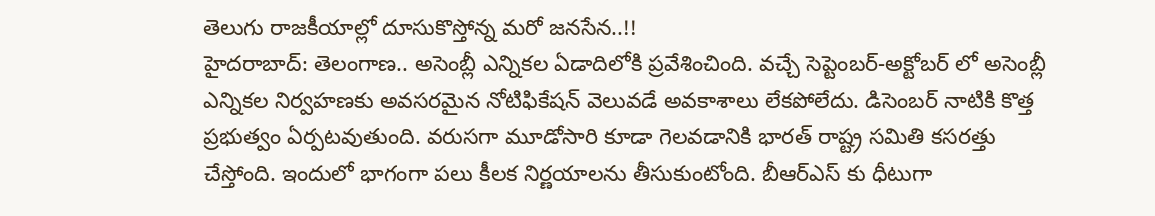తెలుగు రాజకీయాల్లో దూసుకొస్తోన్న మరో జనసేన..!!
హైదరాబాద్: తెలంగాణ.. అసెంబ్లీ ఎన్నికల ఏడాదిలోకి ప్రవేశించింది. వచ్చే సెప్టెంబర్-అక్టోబర్ లో అసెంబ్లీ ఎన్నికల నిర్వహణకు అవసరమైన నోటిఫికేషన్ వెలువడే అవకాశాలు లేకపోలేదు. డిసెంబర్ నాటికి కొత్త ప్రభుత్వం ఏర్పటవుతుంది. వరుసగా మూడోసారి కూడా గెలవడానికి భారత్ రాష్ట్ర సమితి కసరత్తు చేస్తోంది. ఇందులో భాగంగా పలు కీలక నిర్ణయాలను తీసుకుంటోంది. బీఆర్ఎస్ కు ధీటుగా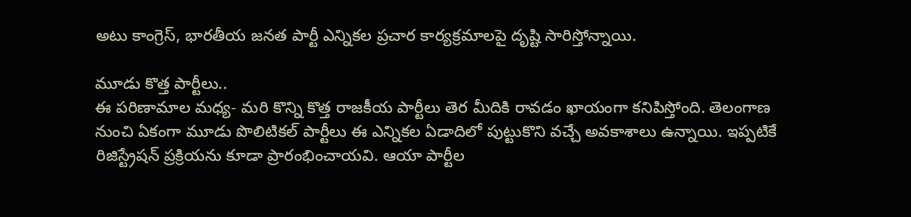అటు కాంగ్రెస్, భారతీయ జనత పార్టీ ఎన్నికల ప్రచార కార్యక్రమాలపై దృష్టి సారిస్తోన్నాయి.

మూడు కొత్త పార్టీలు..
ఈ పరిణామాల మధ్య- మరి కొన్ని కొత్త రాజకీయ పార్టీలు తెర మీదికి రావడం ఖాయంగా కనిపిస్తోంది. తెలంగాణ నుంచి ఏకంగా మూడు పొలిటికల్ పార్టీలు ఈ ఎన్నికల ఏడాదిలో పుట్టుకొని వచ్చే అవకాశాలు ఉన్నాయి. ఇప్పటికే రిజిస్ట్రేషన్ ప్రక్రియను కూడా ప్రారంభించాయవి. ఆయా పార్టీల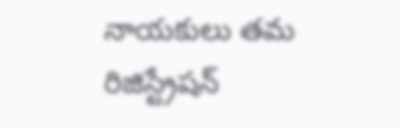నాయకులు తమ రిజిస్ట్రేషన్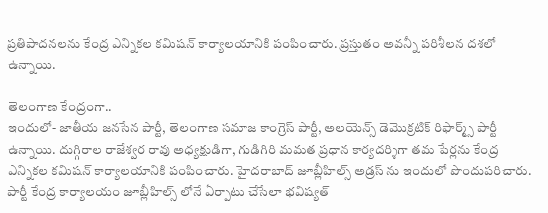ప్రతిపాదనలను కేంద్ర ఎన్నికల కమిషన్ కార్యాలయానికి పంపించారు. ప్రస్తుతం అవన్నీ పరిశీలన దశలో ఉన్నాయి.

తెలంగాణ కేంద్రంగా..
ఇందులో- జాతీయ జనసేన పార్టీ, తెలంగాణ సమాజ కాంగ్రెస్ పార్టీ, అలయెన్స్ డెమొక్రటిక్ రిఫార్మ్స్ పార్టీ ఉన్నాయి. దుగ్గిరాల రాజేశ్వర రావు అధ్యక్షుడిగా, గుడిగిరి మమత ప్రధాన కార్యదర్శిగా తమ పేర్లను కేంద్ర ఎన్నికల కమిషన్ కార్యాలయానికి పంపించారు. హైదరాబాద్ జూబ్లీహిల్స్ అడ్రస్ ను ఇందులో పొందుపరిచారు. పార్టీ కేంద్ర కార్యాలయం జూబ్లీహిల్స్ లోనే ఏర్పాటు చేసేలా భవిష్యత్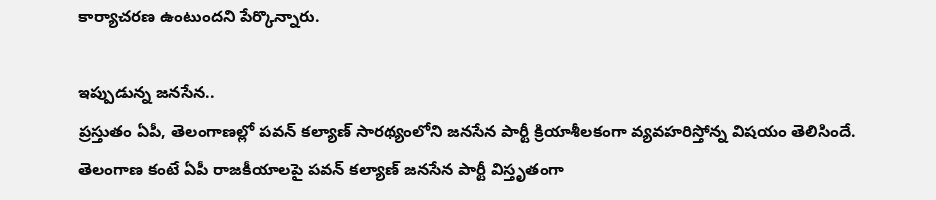కార్యాచరణ ఉంటుందని పేర్కొన్నారు.

ఇప్పుడున్న జనసేన..
ప్రస్తుతం ఏపీ, తెలంగాణల్లో పవన్ కల్యాణ్ సారథ్యంలోని జనసేన పార్టీ క్రియాశీలకంగా వ్యవహరిస్తోన్న విషయం తెలిసిందే. తెలంగాణ కంటే ఏపీ రాజకీయాలపై పవన్ కల్యాణ్ జనసేన పార్టీ విస్తృతంగా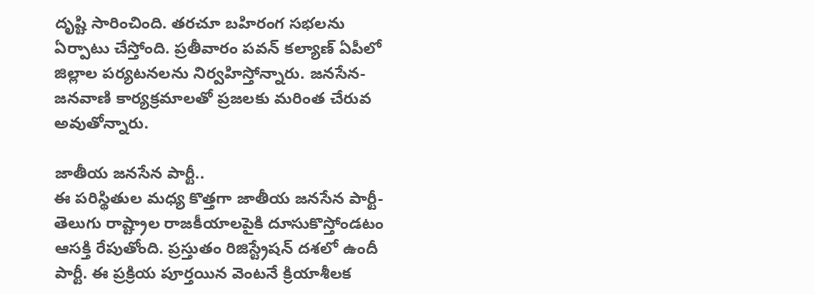దృష్టి సారించింది. తరచూ బహిరంగ సభలను ఏర్పాటు చేస్తోంది. ప్రతీవారం పవన్ కల్యాణ్ ఏపీలో జిల్లాల పర్యటనలను నిర్వహిస్తోన్నారు. జనసేన-జనవాణి కార్యక్రమాలతో ప్రజలకు మరింత చేరువ అవుతోన్నారు.

జాతీయ జనసేన పార్టీ..
ఈ పరిస్థితుల మధ్య కొత్తగా జాతీయ జనసేన పార్టీ- తెలుగు రాష్ట్రాల రాజకీయాలపైకి దూసుకొస్తోండటం ఆసక్తి రేపుతోంది. ప్రస్తుతం రిజిస్ట్రేషన్ దశలో ఉందీ పార్టీ. ఈ ప్రక్రియ పూర్తయిన వెంటనే క్రియాశీలక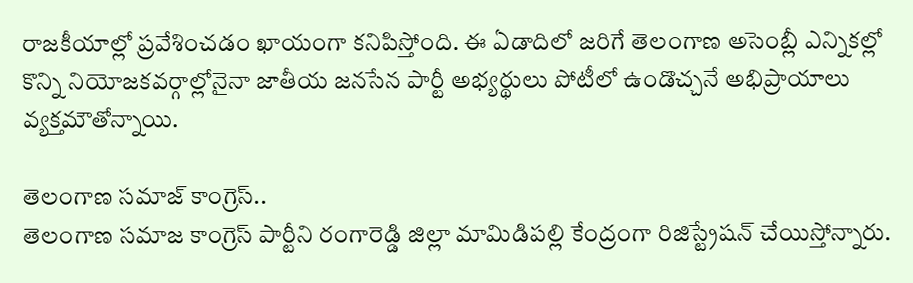రాజకీయాల్లో ప్రవేశించడం ఖాయంగా కనిపిస్తోంది. ఈ ఏడాదిలో జరిగే తెలంగాణ అసెంబ్లీ ఎన్నికల్లో కొన్ని నియోజకవర్గాల్లోనైనా జాతీయ జనసేన పార్టీ అభ్యర్థులు పోటీలో ఉండొచ్చనే అభిప్రాయాలు వ్యక్తమౌతోన్నాయి.

తెలంగాణ సమాజ్ కాంగ్రెస్..
తెలంగాణ సమాజ కాంగ్రెస్ పార్టీని రంగారెడ్డి జిల్లా మామిడిపల్లి కేంద్రంగా రిజిస్ట్రేషన్ చేయిస్తోన్నారు.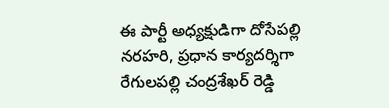ఈ పార్టీ అధ్యక్షుడిగా దోసేపల్లి నరహరి, ప్రధాన కార్యదర్శిగా రేగులపల్లి చంద్రశేఖర్ రెడ్డి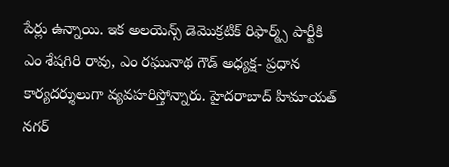పేర్లు ఉన్నాయి. ఇక అలయెన్స్ డెమొక్రటిక్ రిఫార్మ్స్ పార్టీకి ఎం శేషగిరి రావు, ఎం రఘునాథ గౌడ్ అధ్యక్ష- ప్రధాన కార్యదర్శులుగా వ్యవహరిస్తోన్నారు. హైదరాబాద్ హిమాయత్ నగర్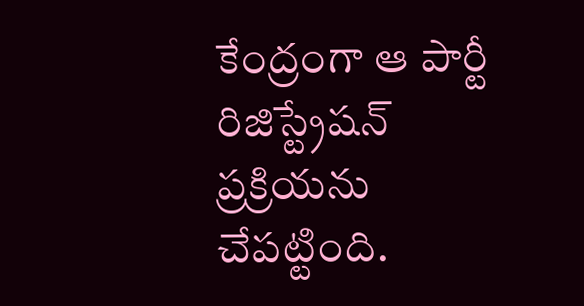కేంద్రంగా ఆ పార్టీ రిజిస్ట్రేషన్ ప్రక్రియను చేపట్టింది.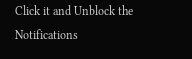Click it and Unblock the Notifications